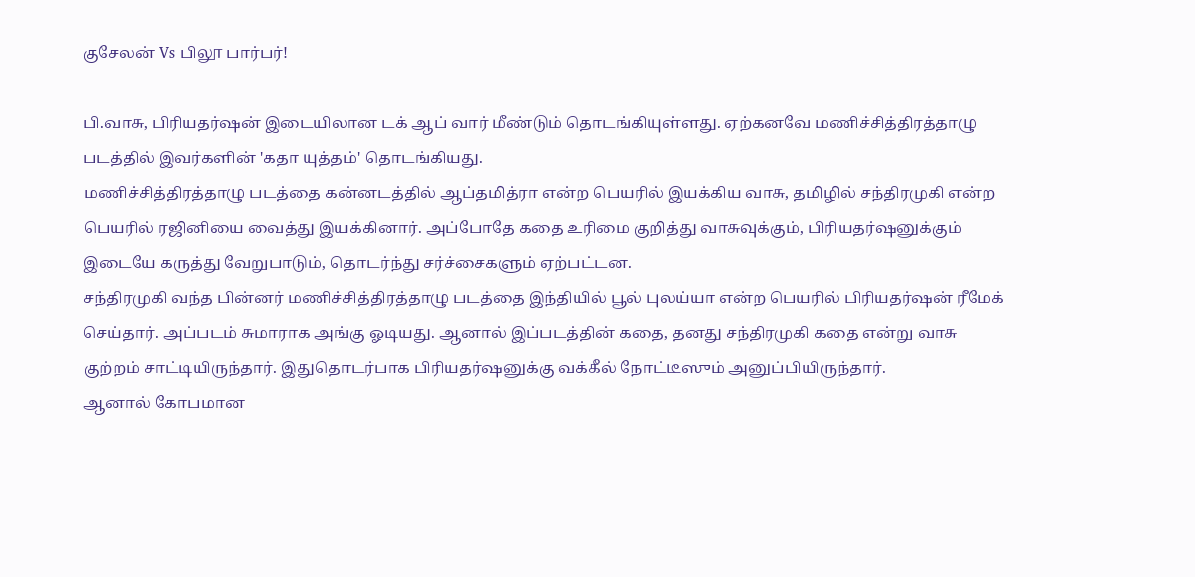குசேலன் Vs பிலூ பார்பர்!

பி.வாசு, பிரியதர்ஷன் இடையிலான டக் ஆப் வார் மீண்டும் தொடங்கியுள்ளது. ஏற்கனவே மணிச்சித்திரத்தாழு படத்தில் இவர்களின் 'கதா யுத்தம்' தொடங்கியது.
மணிச்சித்திரத்தாழு படத்தை கன்னடத்தில் ஆப்தமித்ரா என்ற பெயரில் இயக்கிய வாசு, தமிழில் சந்திரமுகி என்ற பெயரில் ரஜினியை வைத்து இயக்கினார். அப்போதே கதை உரிமை குறித்து வாசுவுக்கும், பிரியதர்ஷனுக்கும் இடையே கருத்து வேறுபாடும், தொடர்ந்து சர்ச்சைகளும் ஏற்பட்டன.
சந்திரமுகி வந்த பின்னர் மணிச்சித்திரத்தாழு படத்தை இந்தியில் பூல் புலய்யா என்ற பெயரில் பிரியதர்ஷன் ரீமேக் செய்தார். அப்படம் சுமாராக அங்கு ஓடியது. ஆனால் இப்படத்தின் கதை, தனது சந்திரமுகி கதை என்று வாசு குற்றம் சாட்டியிருந்தார். இதுதொடர்பாக பிரியதர்ஷனுக்கு வக்கீல் நோட்டீஸும் அனுப்பியிருந்தார்.
ஆனால் கோபமான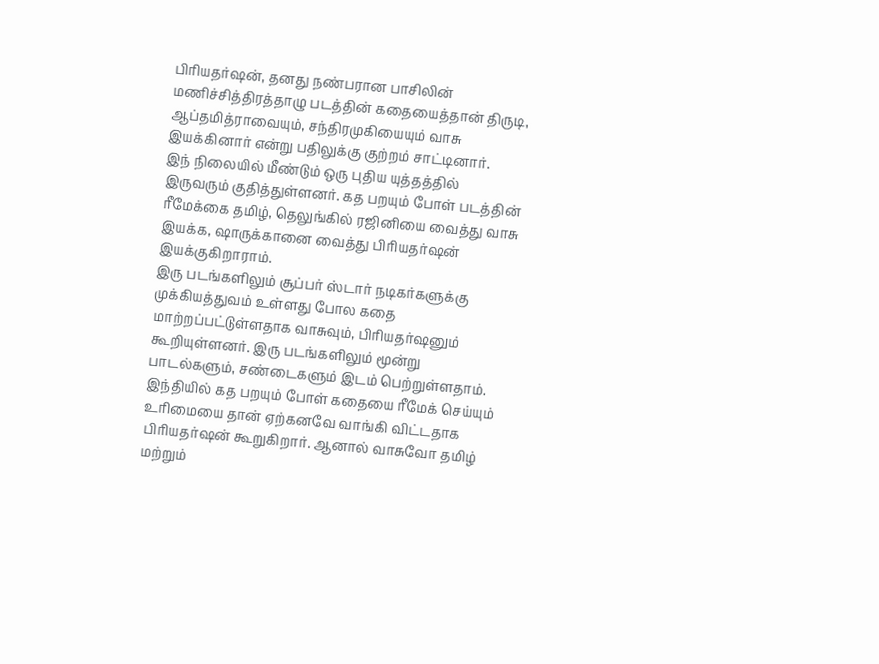பிரியதர்ஷன், தனது நண்பரான பாசிலின் மணிச்சித்திரத்தாழு படத்தின் கதையைத்தான் திருடி, ஆப்தமித்ராவையும், சந்திரமுகியையும் வாசு இயக்கினார் என்று பதிலுக்கு குற்றம் சாட்டினார்.
இந் நிலையில் மீண்டும் ஒரு புதிய யுத்தத்தில் இருவரும் குதித்துள்ளனர். கத பறயும் போள் படத்தின் ரீமேக்கை தமிழ், தெலுங்கில் ரஜினியை வைத்து வாசு இயக்க, ஷாருக்கானை வைத்து பிரியதர்ஷன்
இயக்குகிறாராம்.
இரு படங்களிலும் சூப்பர் ஸ்டார் நடிகர்களுக்கு முக்கியத்துவம் உள்ளது போல கதை மாற்றப்பட்டுள்ளதாக வாசுவும், பிரியதர்ஷனும் கூறியுள்ளனர். இரு படங்களிலும் மூன்று பாடல்களும், சண்டைகளும் இடம் பெற்றுள்ளதாம்.
இந்தியில் கத பறயும் போள் கதையை ரீமேக் செய்யும் உரிமையை தான் ஏற்கனவே வாங்கி விட்டதாக பிரியதர்ஷன் கூறுகிறார். ஆனால் வாசுவோ தமிழ் மற்றும்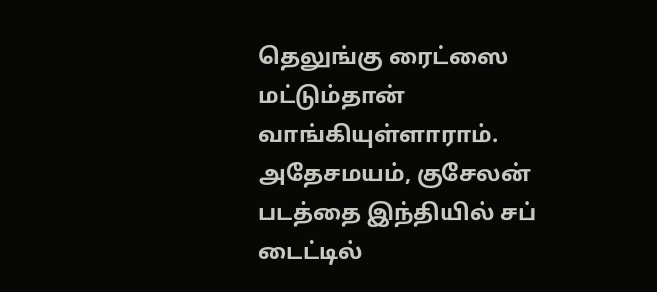தெலுங்கு ரைட்ஸை மட்டும்தான் வாங்கியுள்ளாராம்.
அதேசமயம், குசேலன் படத்தை இந்தியில் சப் டைட்டில்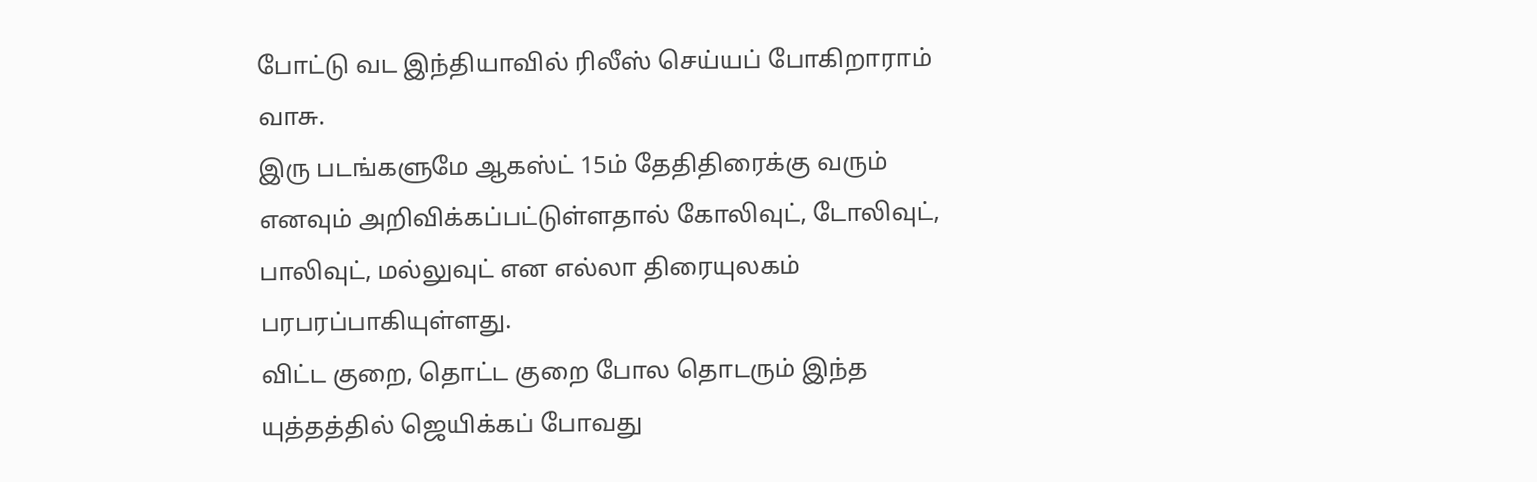போட்டு வட இந்தியாவில் ரிலீஸ் செய்யப் போகிறாராம் வாசு.
இரு படங்களுமே ஆகஸ்ட் 15ம் தேதிதிரைக்கு வரும் எனவும் அறிவிக்கப்பட்டுள்ளதால் கோலிவுட், டோலிவுட், பாலிவுட், மல்லுவுட் என எல்லா திரையுலகம் பரபரப்பாகியுள்ளது.
விட்ட குறை, தொட்ட குறை போல தொடரும் இந்த யுத்தத்தில் ஜெயிக்கப் போவது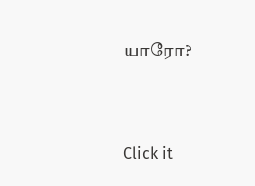யாரோ?


Click it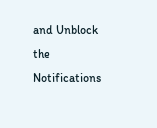and Unblock the Notifications